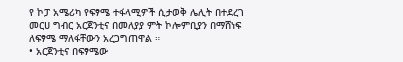የ ኮፓ አሜሪካ የፍፃሜ ተፋላሚዎች ሲታወቅ ሌሊት በተደረገ መርሀ ግብር አርጀንቲና በመለያያ ምት ኮሎምቢያን በማሸነፍ ለፍፃሜ ማለፋቸውን አረጋግጠዋል ።
• አርጀንቲና በፍፃሜው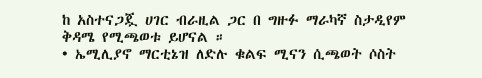ከ አስተናጋጇ ሀገር ብራዚል ጋር በ ግዙፉ ማራካኛ ስታዲየም ቅዳሜ የሚጫወቱ ይሆናል ።
• ኤሚሊያኖ ማርቲኔዝ ለድሉ ቁልፍ ሚናን ሲጫወት ሶስት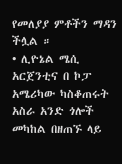የመለያያ ምቶችን ማዳን ችሏል ።
• ሊዮኔል ሜሲ አርጀንቲና በ ኮፓ አሜሪካው ካስቆጠሩት አስራ አንድ ጎሎች መካከል በዘጠኙ ላይ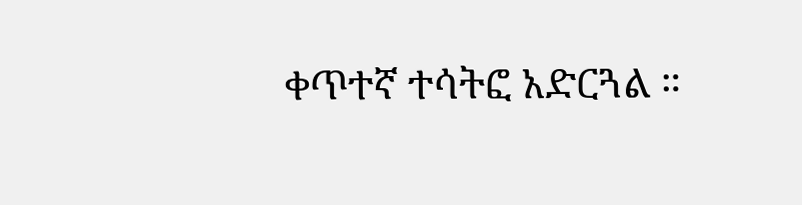ቀጥተኛ ተሳትፎ አድርጓል ።